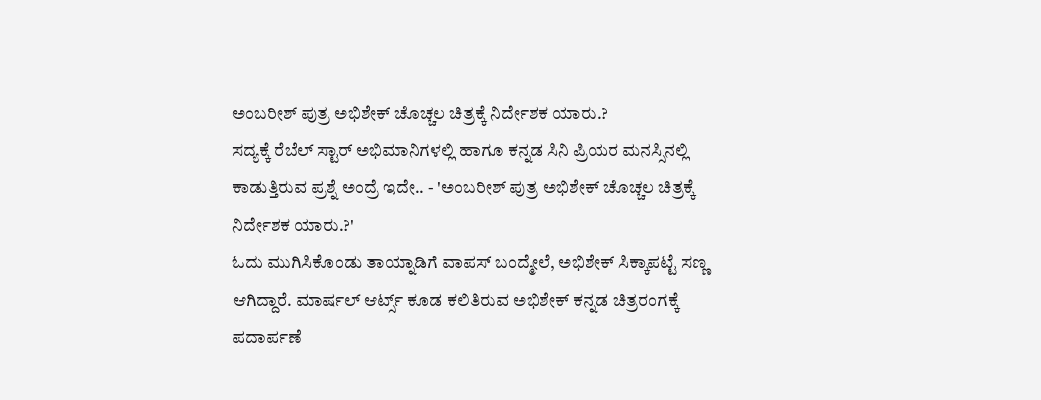ಅಂಬರೀಶ್ ಪುತ್ರ ಅಭಿಶೇಕ್ ಚೊಚ್ಚಲ ಚಿತ್ರಕ್ಕೆ ನಿರ್ದೇಶಕ ಯಾರು.?
ಸದ್ಯಕ್ಕೆ ರೆಬೆಲ್ ಸ್ಟಾರ್ ಅಭಿಮಾನಿಗಳಲ್ಲಿ ಹಾಗೂ ಕನ್ನಡ ಸಿನಿ ಪ್ರಿಯರ ಮನಸ್ಸಿನಲ್ಲಿ ಕಾಡುತ್ತಿರುವ ಪ್ರಶ್ನೆ ಅಂದ್ರೆ ಇದೇ.. - 'ಅಂಬರೀಶ್ ಪುತ್ರ ಅಭಿಶೇಕ್ ಚೊಚ್ಚಲ ಚಿತ್ರಕ್ಕೆ ನಿರ್ದೇಶಕ ಯಾರು.?'
ಓದು ಮುಗಿಸಿಕೊಂಡು ತಾಯ್ನಾಡಿಗೆ ವಾಪಸ್ ಬಂದ್ಮೇಲೆ, ಅಭಿಶೇಕ್ ಸಿಕ್ಕಾಪಟ್ಟೆ ಸಣ್ಣ ಆಗಿದ್ದಾರೆ. ಮಾರ್ಷಲ್ ಆರ್ಟ್ಸ್ ಕೂಡ ಕಲಿತಿರುವ ಅಭಿಶೇಕ್ ಕನ್ನಡ ಚಿತ್ರರಂಗಕ್ಕೆ ಪದಾರ್ಪಣೆ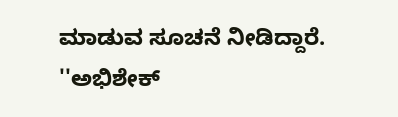ಮಾಡುವ ಸೂಚನೆ ನೀಡಿದ್ದಾರೆ.
''ಅಭಿಶೇಕ್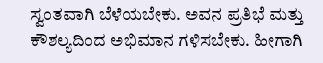ಸ್ವಂತವಾಗಿ ಬೆಳೆಯಬೇಕು. ಅವನ ಪ್ರತಿಭೆ ಮತ್ತು ಕೌಶಲ್ಯದಿಂದ ಅಭಿಮಾನ ಗಳಿಸಬೇಕು. ಹೀಗಾಗಿ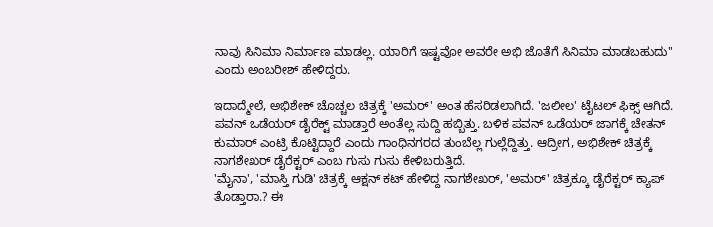ನಾವು ಸಿನಿಮಾ ನಿರ್ಮಾಣ ಮಾಡಲ್ಲ. ಯಾರಿಗೆ ಇಷ್ಟವೋ ಅವರೇ ಅಭಿ ಜೊತೆಗೆ ಸಿನಿಮಾ ಮಾಡಬಹುದು'' ಎಂದು ಅಂಬರೀಶ್ ಹೇಳಿದ್ದರು.

ಇದಾದ್ಮೇಲೆ, ಅಭಿಶೇಕ್ ಚೊಚ್ಚಲ ಚಿತ್ರಕ್ಕೆ 'ಅಮರ್' ಅಂತ ಹೆಸರಿಡಲಾಗಿದೆ. 'ಜಲೀಲ' ಟೈಟಲ್ ಫಿಕ್ಸ್ ಆಗಿದೆ. ಪವನ್ ಒಡೆಯರ್ ಡೈರೆಕ್ಟ್ ಮಾಡ್ತಾರೆ ಅಂತೆಲ್ಲ ಸುದ್ದಿ ಹಬ್ಬಿತ್ತು. ಬಳಿಕ ಪವನ್ ಒಡೆಯರ್ ಜಾಗಕ್ಕೆ ಚೇತನ್ ಕುಮಾರ್ ಎಂಟ್ರಿ ಕೊಟ್ಟಿದ್ದಾರೆ ಎಂದು ಗಾಂಧಿನಗರದ ತುಂಬೆಲ್ಲ ಗುಲ್ಲೆದ್ದಿತ್ತು. ಆದ್ರೀಗ, ಅಭಿಶೇಕ್ ಚಿತ್ರಕ್ಕೆ ನಾಗಶೇಖರ್ ಡೈರೆಕ್ಟರ್ ಎಂಬ ಗುಸು ಗುಸು ಕೇಳಿಬರುತ್ತಿದೆ.
'ಮೈನಾ', 'ಮಾಸ್ತಿ ಗುಡಿ' ಚಿತ್ರಕ್ಕೆ ಆಕ್ಷನ್ ಕಟ್ ಹೇಳಿದ್ದ ನಾಗಶೇಖರ್, 'ಅಮರ್' ಚಿತ್ರಕ್ಕೂ ಡೈರೆಕ್ಟರ್ ಕ್ಯಾಪ್ ತೊಡ್ತಾರಾ.? ಈ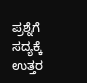ಪ್ರಶ್ನೆಗೆ ಸದ್ಯಕ್ಕೆ ಉತ್ತರ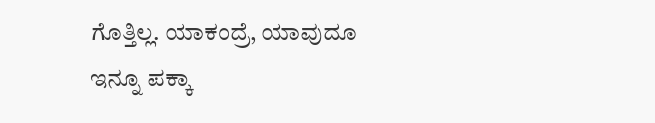ಗೊತ್ತಿಲ್ಲ. ಯಾಕಂದ್ರೆ, ಯಾವುದೂ ಇನ್ನೂ ಪಕ್ಕಾ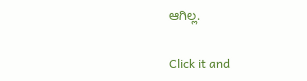ಆಗಿಲ್ಲ.


Click it and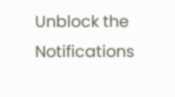Unblock the Notifications